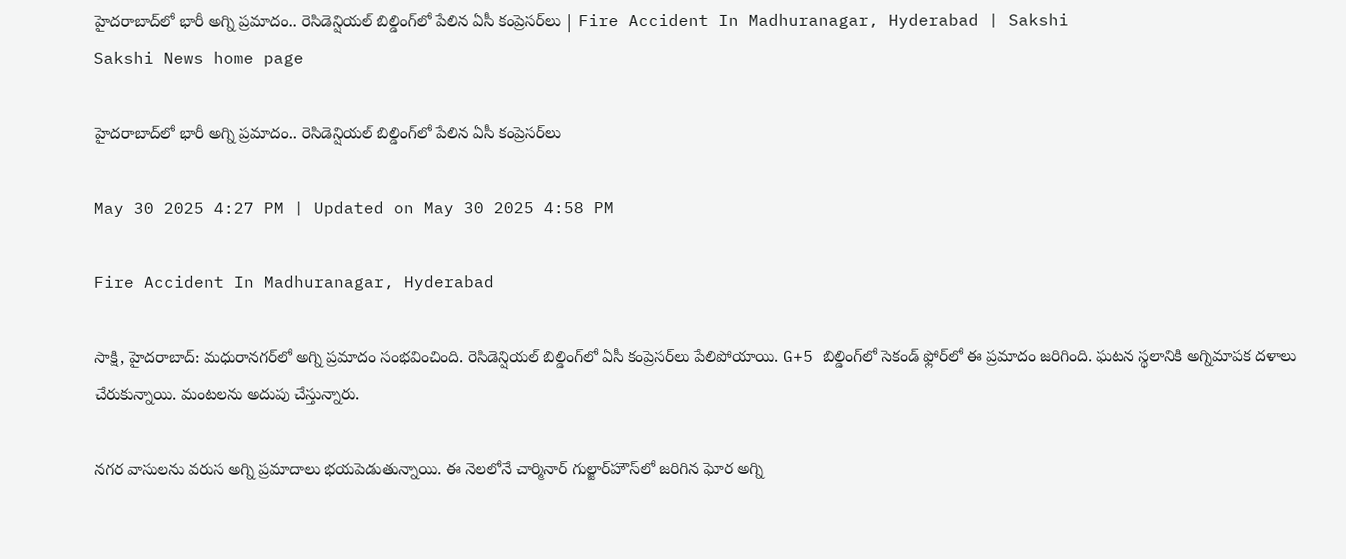హైదరాబాద్‌లో భారీ అగ్ని ప్రమాదం.. రెసిడెన్షియల్‌ బిల్డింగ్‌లో పేలిన ఏసీ కంప్రెసర్‌లు | Fire Accident In Madhuranagar, Hyderabad | Sakshi
Sakshi News home page

హైదరాబాద్‌లో భారీ అగ్ని ప్రమాదం.. రెసిడెన్షియల్‌ బిల్డింగ్‌లో పేలిన ఏసీ కంప్రెసర్‌లు

May 30 2025 4:27 PM | Updated on May 30 2025 4:58 PM

Fire Accident In Madhuranagar, Hyderabad

సాక్షి, హైదరాబాద్: మధురానగర్‌లో అగ్ని ప్రమాదం సంభవించింది. రెసిడెన్షియల్‌ బిల్డింగ్‌లో ఏసీ కంప్రెసర్‌లు పేలిపోయాయి. G+5 బిల్డింగ్‌లో సెకండ్ ఫ్లోర్‌లో ఈ ప్రమాదం జరిగింది. ఘటన స్థలానికి అగ్నిమాపక దళాలు చేరుకున్నాయి. మంటలను అదుపు చేస్తున్నారు.

నగర వాసులను వరుస అగ్ని ప్రమాదాలు భయపెడుతున్నాయి. ఈ నెలలోనే చార్మినార్‌ గుల్జార్‌హౌస్‌లో జరిగిన ఘోర అగ్ని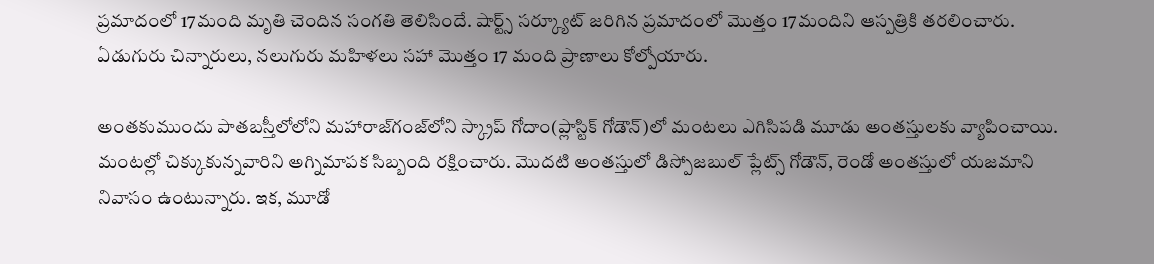ప్ర‌మాదంలో 17మంది మృతి చెందిన సంగతి తెలిసిందే. షార్ట్స్‌ సర్క్యూట్‌ జరిగిన ప్రమాదంలో మొత్తం 17మందిని ఆస్పత్రికి తరలించారు. ఏడుగురు చిన్నారులు, నలుగురు మహిళలు సహా మొత్తం 17 మంది ప్రాణాలు కోల్పోయారు.

అంతకుముందు పాతబస్తీలోలోని మహారాజ్‌గంజ్‌లోని స్క్రాప్‌ గోదాం(ప్లాస్టిక్‌ గోడౌన్‌)లో మంటలు ఎగిసిపడి మూడు అంతస్తులకు వ్యాపించాయి. మంటల్లో చిక్కుకున్నవారిని అగ్నిమాపక సిబ్బంది రక్షించారు. మొదటి అంతస్తులో డిస్పోజబుల్‌ ప్లేట్స్‌ గోడౌన్‌, రెండో అంతస్తులో యజమాని నివాసం ఉంటున్నారు. ఇక, మూడో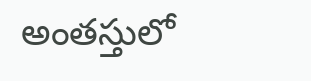అంతస్తులో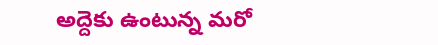అద్దెకు ఉంటున్న మరో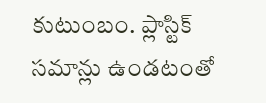కుటుంబం. ప్లాస్టిక్‌ సమాన్లు ఉండటంతో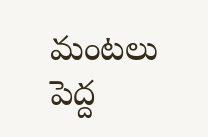మంటలు పెద్ద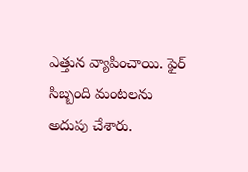ఎత్తున వ్యాపించాయి. ఫైర్‌ సిబ్బంది మంటలను అదుపు చేశారు.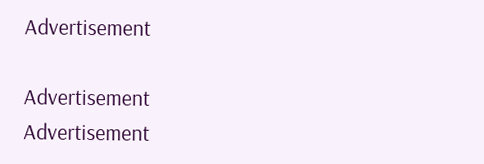Advertisement

Advertisement
Advertisement